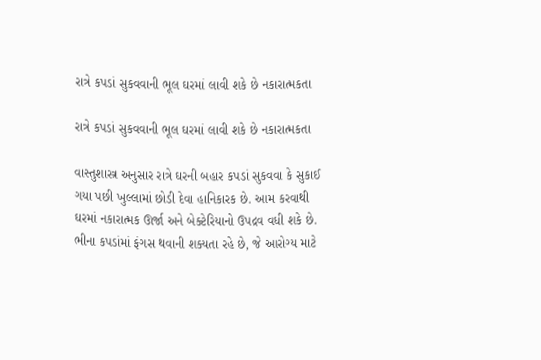રાત્રે કપડાં સુકવવાની ભૂલ ઘરમાં લાવી શકે છે નકારાત્મકતા

રાત્રે કપડાં સુકવવાની ભૂલ ઘરમાં લાવી શકે છે નકારાત્મકતા

વાસ્તુશાસ્ત્ર અનુસાર રાત્રે ઘરની બહાર કપડાં સુકવવા કે સુકાઈ ગયા પછી ખુલ્લામાં છોડી દેવા હાનિકારક છે. આમ કરવાથી ઘરમાં નકારાત્મક ઊર્જા અને બેક્ટેરિયાનો ઉપદ્રવ વધી શકે છે. ભીના કપડાંમાં ફંગસ થવાની શક્યતા રહે છે, જે આરોગ્ય માટે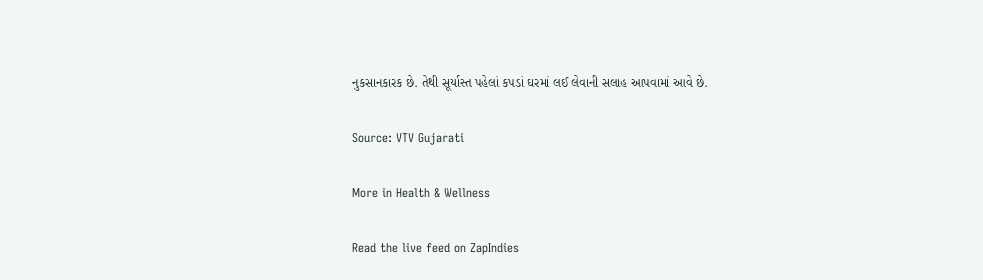નુકસાનકારક છે. તેથી સૂર્યાસ્ત પહેલાં કપડાં ઘરમાં લઈ લેવાની સલાહ આપવામાં આવે છે.

Source: VTV Gujarati

More in Health & Wellness

Read the live feed on ZapIndies